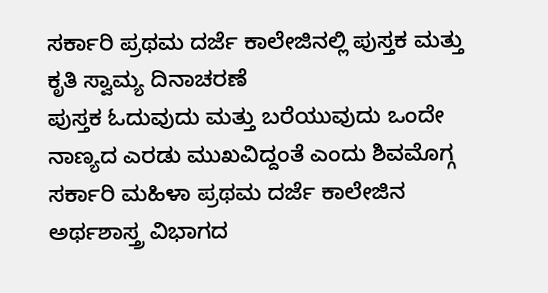ಸರ್ಕಾರಿ ಪ್ರಥಮ ದರ್ಜೆ ಕಾಲೇಜಿನಲ್ಲಿ ಪುಸ್ತಕ ಮತ್ತು ಕೃತಿ ಸ್ವಾಮ್ಯ ದಿನಾಚರಣೆ
ಪುಸ್ತಕ ಓದುವುದು ಮತ್ತು ಬರೆಯುವುದು ಒಂದೇ ನಾಣ್ಯದ ಎರಡು ಮುಖವಿದ್ದಂತೆ ಎಂದು ಶಿವಮೊಗ್ಗ ಸರ್ಕಾರಿ ಮಹಿಳಾ ಪ್ರಥಮ ದರ್ಜೆ ಕಾಲೇಜಿನ ಅರ್ಥಶಾಸ್ತ್ರ ವಿಭಾಗದ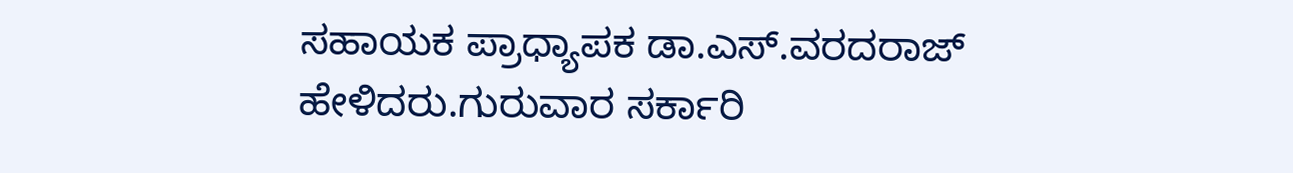ಸಹಾಯಕ ಪ್ರಾಧ್ಯಾಪಕ ಡಾ.ಎಸ್.ವರದರಾಜ್ ಹೇಳಿದರು.ಗುರುವಾರ ಸರ್ಕಾರಿ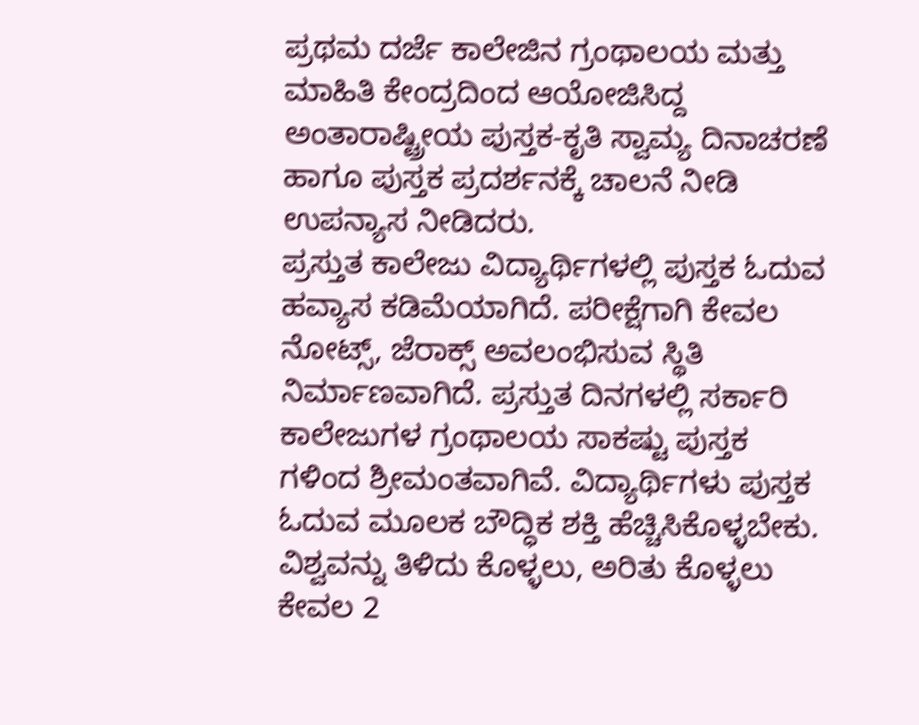ಪ್ರಥಮ ದರ್ಜೆ ಕಾಲೇಜಿನ ಗ್ರಂಥಾಲಯ ಮತ್ತು ಮಾಹಿತಿ ಕೇಂದ್ರದಿಂದ ಆಯೋಜಿಸಿದ್ದ ಅಂತಾರಾಷ್ಟ್ರೀಯ ಪುಸ್ತಕ-ಕೃತಿ ಸ್ವಾಮ್ಯ ದಿನಾಚರಣೆ ಹಾಗೂ ಪುಸ್ತಕ ಪ್ರದರ್ಶನಕ್ಕೆ ಚಾಲನೆ ನೀಡಿ ಉಪನ್ಯಾಸ ನೀಡಿದರು.
ಪ್ರಸ್ತುತ ಕಾಲೇಜು ವಿದ್ಯಾರ್ಥಿಗಳಲ್ಲಿ ಪುಸ್ತಕ ಓದುವ ಹವ್ಯಾಸ ಕಡಿಮೆಯಾಗಿದೆ. ಪರೀಕ್ಷೆಗಾಗಿ ಕೇವಲ ನೋಟ್ಸ್, ಜೆರಾಕ್ಸ್ ಅವಲಂಭಿಸುವ ಸ್ಥಿತಿ ನಿರ್ಮಾಣವಾಗಿದೆ. ಪ್ರಸ್ತುತ ದಿನಗಳಲ್ಲಿ ಸರ್ಕಾರಿ ಕಾಲೇಜುಗಳ ಗ್ರಂಥಾಲಯ ಸಾಕಷ್ಟು ಪುಸ್ತಕ ಗಳಿಂದ ಶ್ರೀಮಂತವಾಗಿವೆ. ವಿದ್ಯಾರ್ಥಿಗಳು ಪುಸ್ತಕ ಓದುವ ಮೂಲಕ ಬೌದ್ಧಿಕ ಶಕ್ತಿ ಹೆಚ್ಚಿಸಿಕೊಳ್ಳಬೇಕು. ವಿಶ್ವವನ್ನು ತಿಳಿದು ಕೊಳ್ಳಲು, ಅರಿತು ಕೊಳ್ಳಲು ಕೇವಲ 2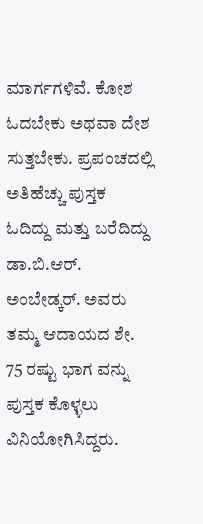ಮಾರ್ಗಗಳಿವೆ. ಕೋಶ ಓದಬೇಕು ಅಥವಾ ದೇಶ ಸುತ್ತಬೇಕು. ಪ್ರಪಂಚದಲ್ಲಿ ಅತಿಹೆಚ್ಚು ಪುಸ್ತಕ ಓದಿದ್ದು ಮತ್ತು ಬರೆದಿದ್ದು ಡಾ.ಬಿ.ಆರ್. ಅಂಬೇಡ್ಕರ್. ಅವರು ತಮ್ಮ ಆದಾಯದ ಶೇ. 75 ರಷ್ಟು ಭಾಗ ವನ್ನು ಪುಸ್ತಕ ಕೊಳ್ಳಲು ವಿನಿಯೋಗಿಸಿದ್ದರು.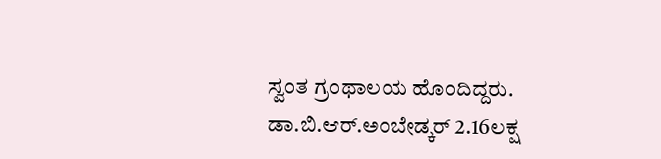ಸ್ವಂತ ಗ್ರಂಥಾಲಯ ಹೊಂದಿದ್ದರು. ಡಾ.ಬಿ.ಆರ್.ಅಂಬೇಡ್ಕರ್ 2.16ಲಕ್ಷ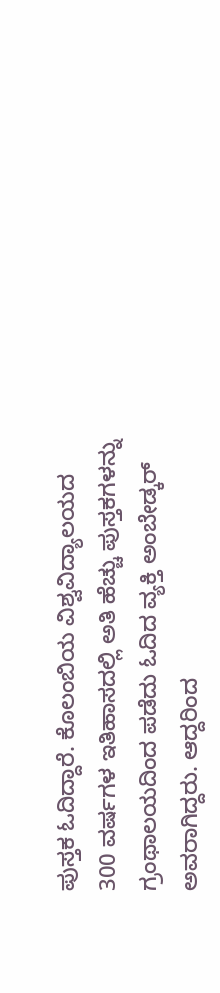ಪುಸ್ತಕ ಓದಿದ್ದಾರೆ. ಕೊಲಂಬಿಯ ವಿಶ್ವವಿದ್ಯಾಲಯದ 300 ವರ್ಷಗಳ ಇತಿಹಾಸದಲ್ಲಿ ಅತಿ ಹೆಚ್ಚು ಪುಸ್ತಕಗಳನ್ನು ಗ್ರಂಥಾಲಯದಿಂದ ಪಡೆದು ಓದಿದ ವ್ಯಕ್ತಿ ಅಂಬೇಡ್ಕರ್ ಅವರಾಗಿದ್ದರು. ಆದ್ದರಿಂದ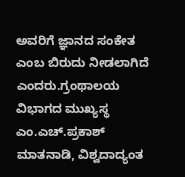ಅವರಿಗೆ ಜ್ಞಾನದ ಸಂಕೇತ ಎಂಬ ಬಿರುದು ನೀಡಲಾಗಿದೆ ಎಂದರು.ಗ್ರಂಥಾಲಯ ವಿಭಾಗದ ಮುಖ್ಯಸ್ಥ ಎಂ.ಎಚ್.ಪ್ರಕಾಶ್ ಮಾತನಾಡಿ, ವಿಶ್ವದಾದ್ಯಂತ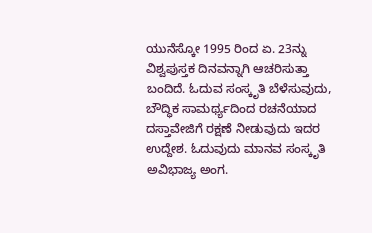ಯುನೆಸ್ಕೋ 1995 ರಿಂದ ಏ. 23ನ್ನು ವಿಶ್ವಪುಸ್ತಕ ದಿನವನ್ನಾಗಿ ಆಚರಿಸುತ್ತಾ ಬಂದಿದೆ. ಓದುವ ಸಂಸ್ಕೃತಿ ಬೆಳೆಸುವುದು, ಬೌದ್ಧಿಕ ಸಾಮರ್ಥ್ಯದಿಂದ ರಚನೆಯಾದ ದಸ್ತಾವೇಜಿಗೆ ರಕ್ಷಣೆ ನೀಡುವುದು ಇದರ ಉದ್ದೇಶ. ಓದುವುದು ಮಾನವ ಸಂಸ್ಕೃತಿ ಅವಿಭಾಜ್ಯ ಅಂಗ.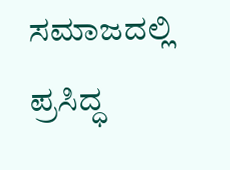ಸಮಾಜದಲ್ಲಿ ಪ್ರಸಿದ್ಧ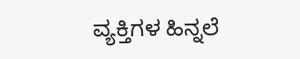ವ್ಯಕ್ತಿಗಳ ಹಿನ್ನಲೆ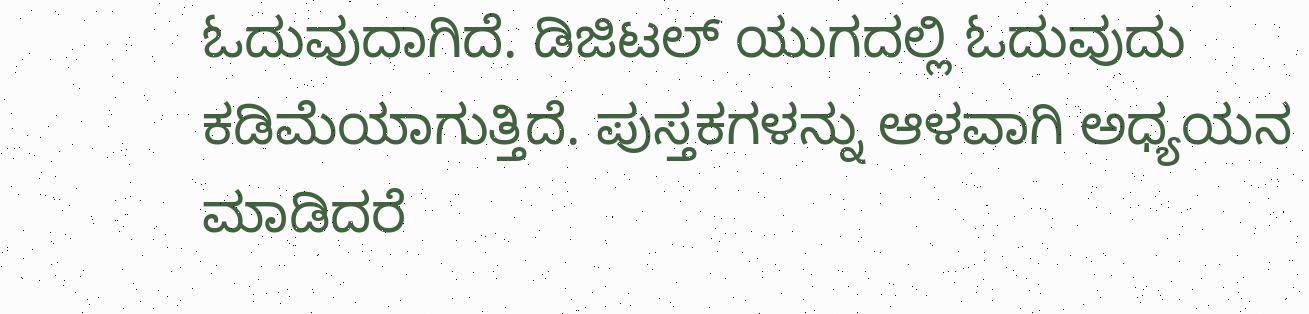ಓದುವುದಾಗಿದೆ. ಡಿಜಿಟಲ್ ಯುಗದಲ್ಲಿ ಓದುವುದು ಕಡಿಮೆಯಾಗುತ್ತಿದೆ. ಪುಸ್ತಕಗಳನ್ನು ಆಳವಾಗಿ ಅಧ್ಯಯನ ಮಾಡಿದರೆ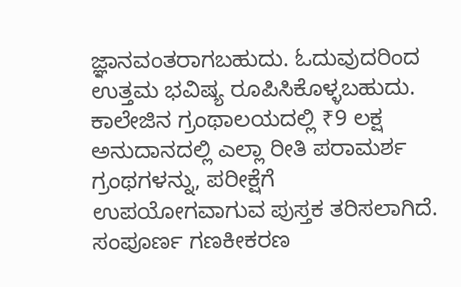ಜ್ಞಾನವಂತರಾಗಬಹುದು. ಓದುವುದರಿಂದ ಉತ್ತಮ ಭವಿಷ್ಯ ರೂಪಿಸಿಕೊಳ್ಳಬಹುದು. ಕಾಲೇಜಿನ ಗ್ರಂಥಾಲಯದಲ್ಲಿ ₹9 ಲಕ್ಷ ಅನುದಾನದಲ್ಲಿ ಎಲ್ಲಾ ರೀತಿ ಪರಾಮರ್ಶ ಗ್ರಂಥಗಳನ್ನು, ಪರೀಕ್ಷೆಗೆ ಉಪಯೋಗವಾಗುವ ಪುಸ್ತಕ ತರಿಸಲಾಗಿದೆ. ಸಂಪೂರ್ಣ ಗಣಕೀಕರಣ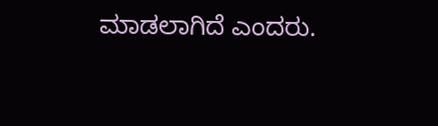ಮಾಡಲಾಗಿದೆ ಎಂದರು.